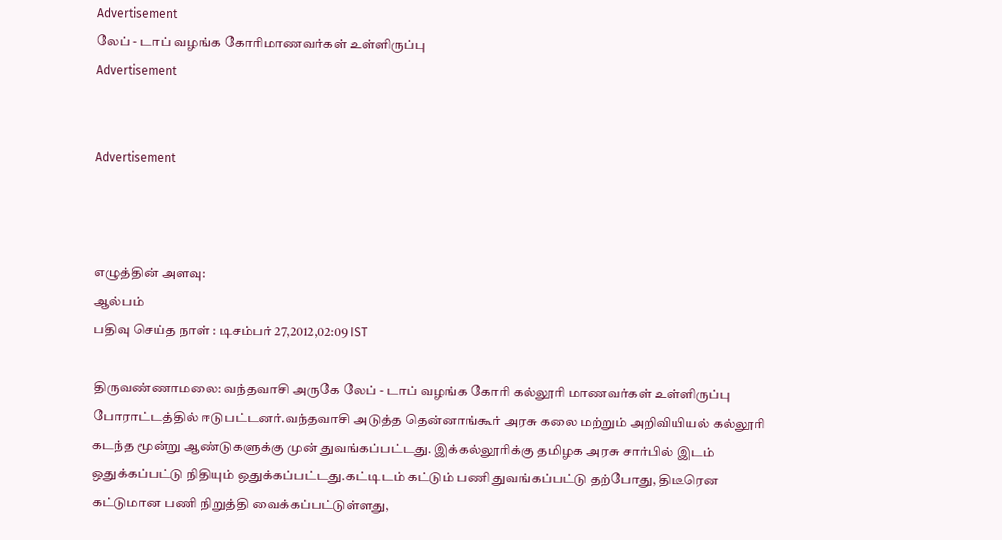Advertisement
லேப் - டாப் வழங்க கோரிமாணவர்கள் உள்ளிருப்பு
Advertisement


Advertisement



எழுத்தின் அளவு:
ஆல்பம்
பதிவு செய்த நாள் : டிசம்பர் 27,2012,02:09 IST

திருவண்ணாமலை: வந்தவாசி அருகே லேப் - டாப் வழங்க கோரி கல்லூரி மாணவர்கள் உள்ளிருப்பு போராட்டத்தில் ஈடுபட்டனர்.வந்தவாசி அடுத்த தென்னாங்கூர் அரசு கலை மற்றும் அறிவியியல் கல்லூரி கடந்த மூன்று ஆண்டுகளுக்கு முன் துவங்கப்பட்டது. இக்கல்லூரிக்கு தமிழக அரசு சார்பில் இடம் ஒதுக்கப்பட்டு நிதியும் ஒதுக்கப்பட்டது.கட்டிடம் கட்டும் பணி துவங்கப்பட்டு தற்போது, திடீரென கட்டுமான பணி நிறுத்தி வைக்கப்பட்டுள்ளது,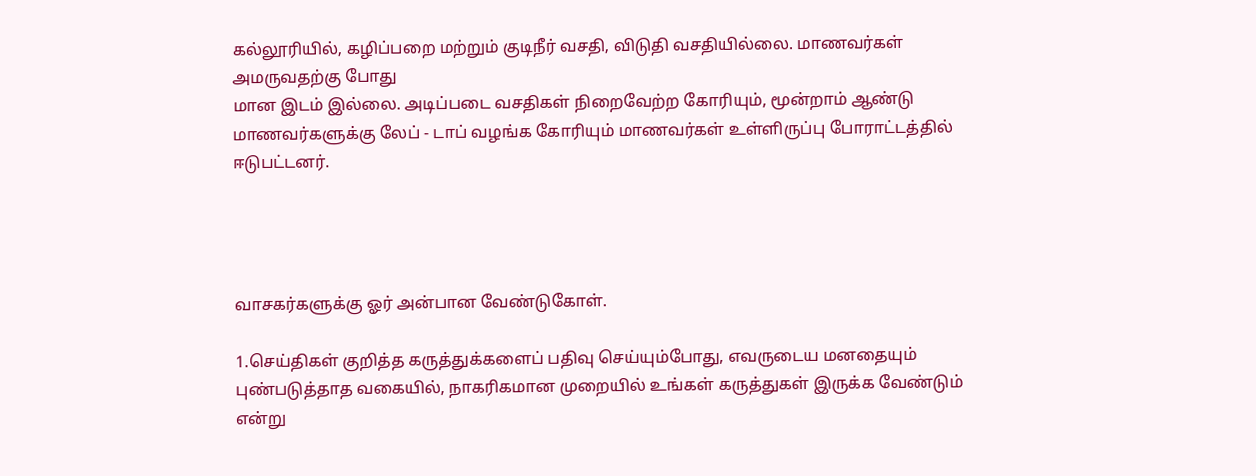கல்லூரியில், கழிப்பறை மற்றும் குடிநீர் வசதி, விடுதி வசதியில்லை. மாணவர்கள் அமருவதற்கு போது
மான இடம் இல்லை. அடிப்படை வசதிகள் நிறைவேற்ற கோரியும், மூன்றாம் ஆண்டு மாணவர்களுக்கு லேப் - டாப் வழங்க கோரியும் மாணவர்கள் உள்ளிருப்பு போராட்டத்தில் ஈடுபட்டனர்.




வாசகர்களுக்கு ஓர் அன்பான வேண்டுகோள்.

1.செய்திகள் குறித்த கருத்துக்களைப் பதிவு செய்யும்போது, எவருடைய மனதையும் புண்படுத்தாத வகையில், நாகரிகமான முறையில் உங்கள் கருத்துகள் இருக்க வேண்டும் என்று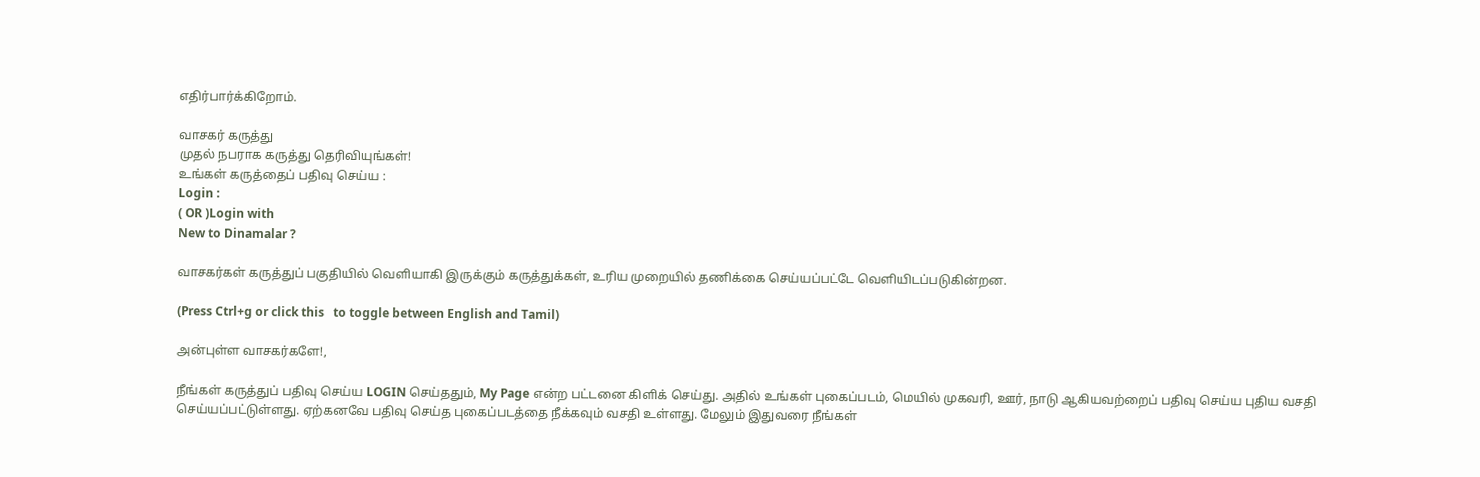எதிர்பார்க்கிறோம்.

வாசகர் கருத்து
முதல் நபராக கருத்து தெரிவியுங்கள்!
உங்கள் கருத்தைப் பதிவு செய்ய :
Login :
( OR )Login with
New to Dinamalar ?

வாசகர்கள் கருத்துப் பகுதியில் வெளியாகி இருக்கும் கருத்துக்கள், உரிய முறையில் தணிக்கை செய்யப்பட்டே வெளியி‌டப்படுகின்றன.

(Press Ctrl+g or click this   to toggle between English and Tamil)

அன்புள்ள வாசகர்களே!,

நீங்கள் கருத்துப் பதிவு செய்ய LOGIN செய்ததும், My Page என்ற பட்டனை கிளிக் செய்து. அதில் உங்கள் புகைப்படம், மெயில் முகவரி, ஊர், நாடு ஆகியவற்றைப் பதிவு செய்ய புதிய வசதி செய்யப்பட்டுள்ளது. ஏற்கனவே பதிவு செய்த புகைப்படத்தை நீக்கவும் வசதி உள்ளது. மேலும் இதுவரை நீங்கள்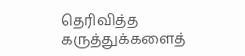தெரிவித்த கருத்துக்களைத்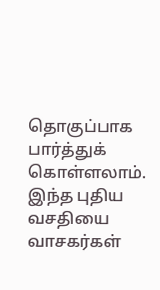தொகுப்பாக பார்த்துக் கொள்ளலாம். இந்த புதிய வசதியை வாசகர்கள்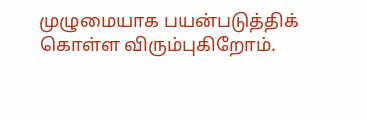முழுமையாக பயன்படுத்திக் கொள்ள விரும்புகிறோம்.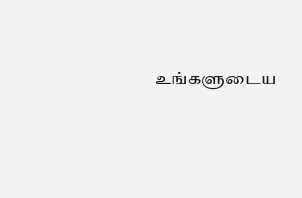உங்களுடைய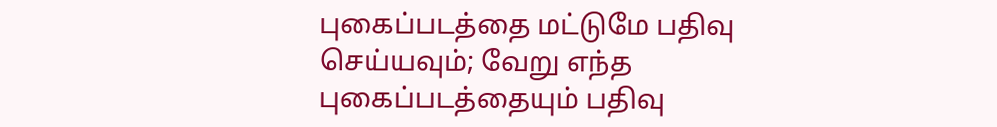புகைப்படத்தை மட்டுமே பதிவு செய்யவும்; வேறு எந்த புகைப்படத்தையும் பதிவு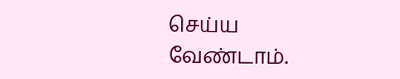செய்ய வேண்டாம்.